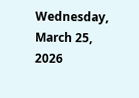Wednesday, March 25, 2026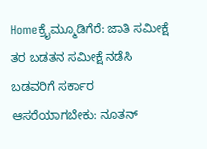Homeಕ್ರೈಮ್ಮೂಡಿಗೆರೆ: ಜಾತಿ ಸಮೀಕ್ಷೆ ತರ ಬಡತನ ಸಮೀಕ್ಷೆ ನಡೆಸಿ ಬಡವರಿಗೆ ಸರ್ಕಾರ ಆಸರೆಯಾಗಬೇಕು: ನೂತನ್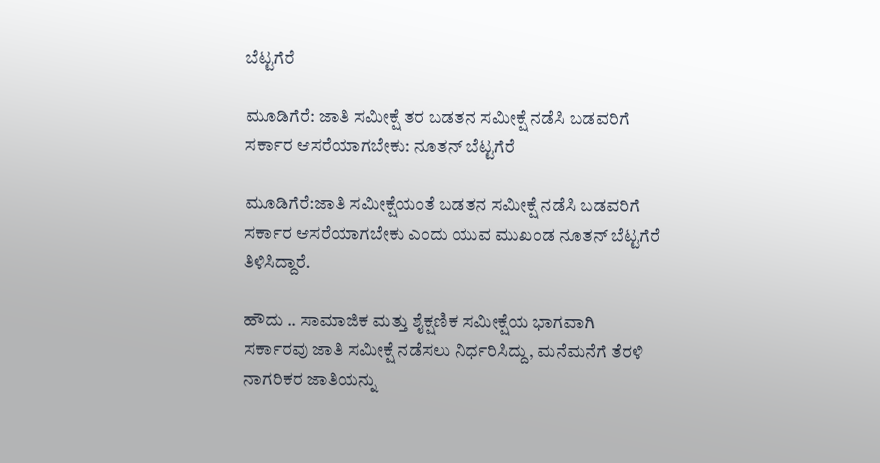ಬೆಟ್ಟಗೆರೆ

ಮೂಡಿಗೆರೆ: ಜಾತಿ ಸಮೀಕ್ಷೆ ತರ ಬಡತನ ಸಮೀಕ್ಷೆ ನಡೆಸಿ ಬಡವರಿಗೆ ಸರ್ಕಾರ ಆಸರೆಯಾಗಬೇಕು: ನೂತನ್ ಬೆಟ್ಟಗೆರೆ

ಮೂಡಿಗೆರೆ:ಜಾತಿ ಸಮೀಕ್ಷೆಯಂತೆ ಬಡತನ ಸಮೀಕ್ಷೆ ನಡೆಸಿ ಬಡವರಿಗೆ ಸರ್ಕಾರ ಆಸರೆಯಾಗಬೇಕು ಎಂದು ಯುವ ಮುಖಂಡ ನೂತನ್ ಬೆಟ್ಟಗೆರೆ ತಿಳಿಸಿದ್ದಾರೆ.

ಹೌದು .. ಸಾಮಾಜಿಕ ಮತ್ತು ಶೈಕ್ಷಣಿಕ ಸಮೀಕ್ಷೆಯ ಭಾಗವಾಗಿ ಸರ್ಕಾರವು ಜಾತಿ ಸಮೀಕ್ಷೆ ನಡೆಸಲು ನಿರ್ಧರಿಸಿದ್ದು, ಮನೆಮನೆಗೆ ತೆರಳಿ ನಾಗರಿಕರ ಜಾತಿಯನ್ನು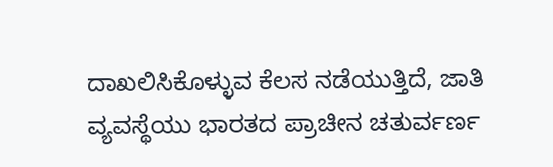ದಾಖಲಿಸಿಕೊಳ್ಳುವ ಕೆಲಸ ನಡೆಯುತ್ತಿದೆ, ಜಾತಿ ವ್ಯವಸ್ಥೆಯು ಭಾರತದ ಪ್ರಾಚೀನ ಚತುರ್ವರ್ಣ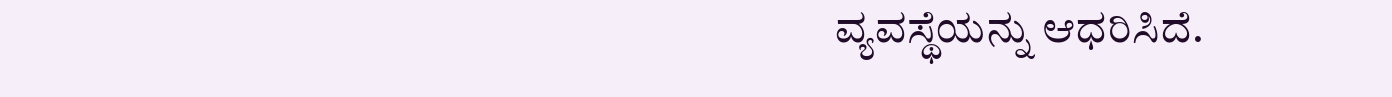ವ್ಯವಸ್ಥೆಯನ್ನು ಆಧರಿಸಿದೆ.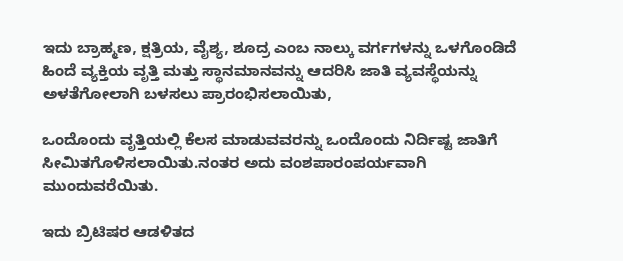ಇದು ಬ್ರಾಹ್ಮಣ, ಕ್ಷತ್ರಿಯ, ವೈಶ್ಯ, ಶೂದ್ರ ಎಂಬ ನಾಲ್ಕು ವರ್ಗಗಳನ್ನು ಒಳಗೊಂಡಿದೆ ಹಿಂದೆ ವ್ಯಕ್ತಿಯ ವೃತ್ತಿ ಮತ್ತು ಸ್ಥಾನಮಾನವನ್ನು ಆದರಿಸಿ ಜಾತಿ ವ್ಯವಸ್ಥೆಯನ್ನು ಅಳತೆಗೋಲಾಗಿ ಬಳಸಲು ಪ್ರಾರಂಭಿಸಲಾಯಿತು,

ಒಂದೊಂದು ವೃತ್ತಿಯಲ್ಲಿ ಕೆಲಸ ಮಾಡುವವರನ್ನು ಒಂದೊಂದು ನಿರ್ದಿಷ್ಟ ಜಾತಿಗೆ ಸೀಮಿತಗೊಳಿಸಲಾಯಿತು.ನಂತರ ಅದು ವಂಶಪಾರಂಪರ್ಯವಾಗಿ ಮುಂದುವರೆಯಿತು.

ಇದು ಬ್ರಿಟಿಷರ ಆಡಳಿತದ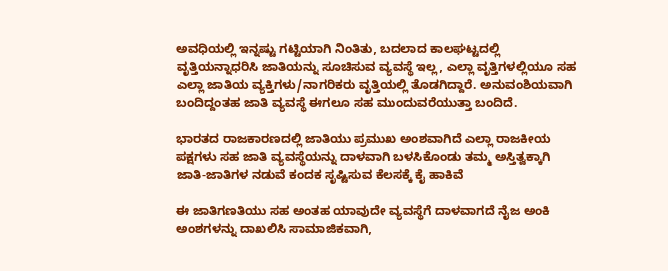ಅವಧಿಯಲ್ಲಿ ಇನ್ನಷ್ಟು ಗಟ್ಟಿಯಾಗಿ ನಿಂತಿತು, ಬದಲಾದ ಕಾಲಘಟ್ಟದಲ್ಲಿ ವೃತ್ತಿಯನ್ನಾಧರಿಸಿ ಜಾತಿಯನ್ನು ಸೂಚಿಸುವ ವ್ಯವಸ್ಥೆ ಇಲ್ಲ, ಎಲ್ಲಾ ವೃತ್ತಿಗಳಲ್ಲಿಯೂ ಸಹ ಎಲ್ಲಾ ಜಾತಿಯ ವ್ಯಕ್ತಿಗಳು/ನಾಗರಿಕರು ವೃತ್ತಿಯಲ್ಲಿ ತೊಡಗಿದ್ದಾರೆ. ಅನುವಂಶಿಯವಾಗಿ ಬಂದಿದ್ದಂತಹ ಜಾತಿ ವ್ಯವಸ್ಥೆ ಈಗಲೂ ಸಹ ಮುಂದುವರೆಯುತ್ತಾ ಬಂದಿದೆ.

ಭಾರತದ ರಾಜಕಾರಣದಲ್ಲಿ ಜಾತಿಯು ಪ್ರಮುಖ ಅಂಶವಾಗಿದೆ ಎಲ್ಲಾ ರಾಜಕೀಯ ಪಕ್ಷಗಳು ಸಹ ಜಾತಿ ವ್ಯವಸ್ಥೆಯನ್ನು ದಾಳವಾಗಿ ಬಳಸಿಕೊಂಡು ತಮ್ಮ ಅಸ್ತಿತ್ವಕ್ಕಾಗಿ ಜಾತಿ-ಜಾತಿಗಳ ನಡುವೆ ಕಂದಕ ಸೃಷ್ಟಿಸುವ ಕೆಲಸಕ್ಕೆ ಕೈ ಹಾಕಿವೆ

ಈ ಜಾತಿಗಣತಿಯು ಸಹ ಅಂತಹ ಯಾವುದೇ ವ್ಯವಸ್ಥೆಗೆ ದಾಳವಾಗದೆ ನೈಜ ಅಂಕಿ ಅಂಶಗಳನ್ನು ದಾಖಲಿಸಿ ಸಾಮಾಜಿಕವಾಗಿ,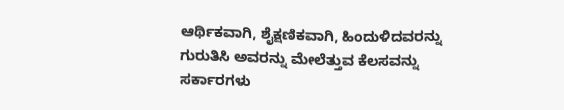ಆರ್ಥಿಕವಾಗಿ, ಶೈಕ್ಷಣಿಕವಾಗಿ, ಹಿಂದುಳಿದವರನ್ನು ಗುರುತಿಸಿ ಅವರನ್ನು ಮೇಲೆತ್ತುವ ಕೆಲಸವನ್ನು ಸರ್ಕಾರಗಳು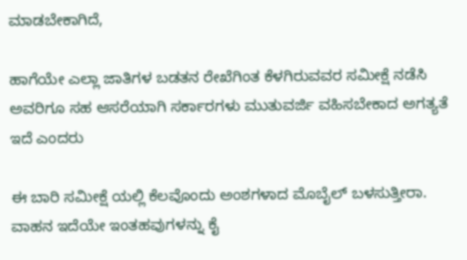ಮಾಡಬೇಕಾಗಿದೆ,

ಹಾಗೆಯೇ ಎಲ್ಲಾ ಜಾತಿಗಳ ಬಡತನ ರೇಖೆಗಿಂತ ಕೆಳಗಿರುವವರ ಸಮೀಕ್ಷೆ ನಡೆಸಿ ಅವರಿಗೂ ಸಹ ಆಸರೆಯಾಗಿ ಸರ್ಕಾರಗಳು ಮುತುವರ್ಜಿ ವಹಿಸಬೇಕಾದ ಅಗತ್ಯತೆ ಇದೆ ಎಂದರು

ಈ ಬಾರಿ ಸಮೀಕ್ಷೆ ಯಲ್ಲಿ ಕೆಲವೊಂದು ಅಂಶಗಳಾದ ಮೊಬೈಲ್ ಬಳಸುತ್ತೀರಾ. ವಾಹನ ಇದೆಯೇ ಇಂತಹವುಗಳನ್ನು ಕೈ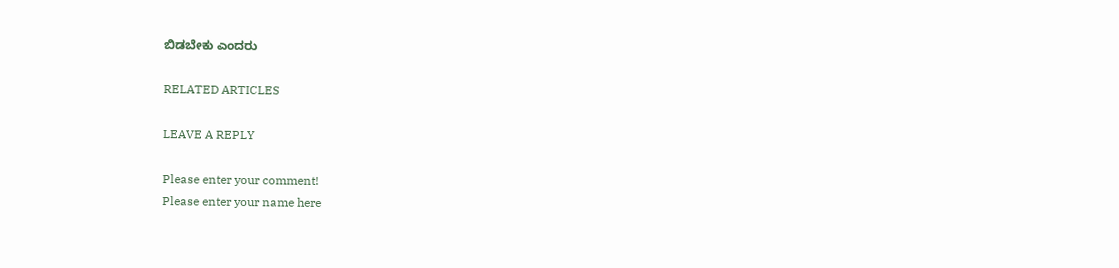ಬಿಡಬೇಕು ಎಂದರು

RELATED ARTICLES

LEAVE A REPLY

Please enter your comment!
Please enter your name here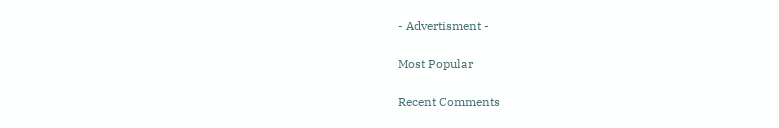- Advertisment -

Most Popular

Recent Comments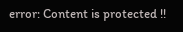error: Content is protected !!